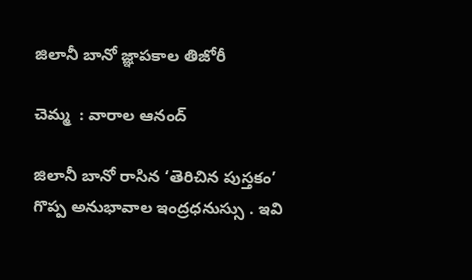జిలానీ బానో జ్ఞాపకాల తిజోరీ

చెమ్మ  : వారాల ఆనంద్

జిలానీ బానో రాసిన ‘తెరిచిన పుస్తకం’  గొప్ప అనుభావాల ఇంద్రధనుస్సు . ఇవి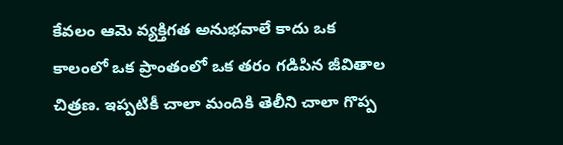కేవలం ఆమె వ్యక్తిగత అనుభవాలే కాదు ఒక కాలంలో ఒక ప్రాంతంలో ఒక తరం గడిపిన జీవితాల చిత్రణ. ఇప్పటికీ చాలా మందికి తెలీని చాలా గొప్ప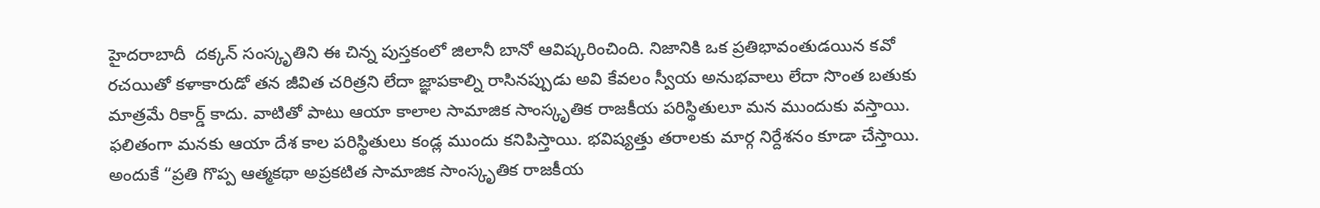హైదరాబాదీ  దక్కన్ సంస్కృతిని ఈ చిన్న పుస్తకంలో జిలానీ బానో ఆవిష్కరించింది. నిజానికి ఒక ప్రతిభావంతుడయిన కవో రచయితో కళాకారుడో తన జీవిత చరిత్రని లేదా జ్ఞాపకాల్ని రాసినప్పుడు అవి కేవలం స్వీయ అనుభవాలు లేదా సొంత బతుకు మాత్రమే రికార్డ్ కాదు. వాటితో పాటు ఆయా కాలాల సామాజిక సాంస్కృతిక రాజకీయ పరిస్థితులూ మన ముందుకు వస్తాయి. ఫలితంగా మనకు ఆయా దేశ కాల పరిస్థితులు కండ్ల ముందు కనిపిస్తాయి. భవిష్యత్తు తరాలకు మార్గ నిర్దేశనం కూడా చేస్తాయి. అందుకే “ప్రతి గొప్ప ఆత్మకథా అప్రకటిత సామాజిక సాంస్కృతిక రాజకీయ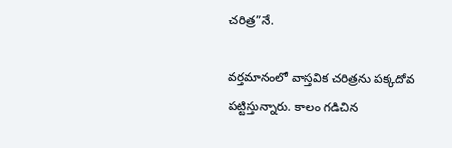చరిత్ర”నే.

వర్తమానంలో వాస్తవిక చరిత్రను పక్కదోవ పట్టిస్తున్నారు. కాలం గడిచిన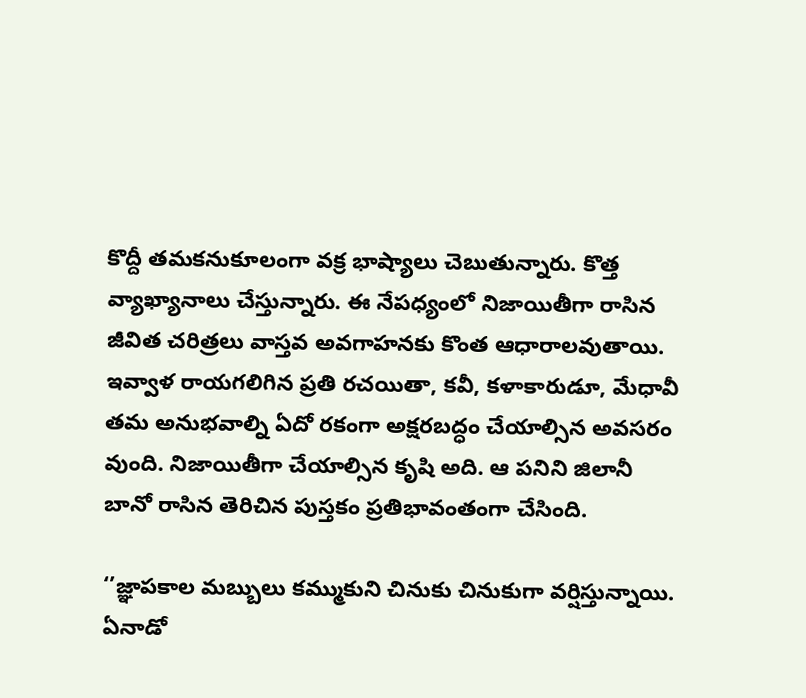కొద్దీ తమకనుకూలంగా వక్ర భాష్యాలు చెబుతున్నారు. కొత్త వ్యాఖ్యానాలు చేస్తున్నారు. ఈ నేపధ్యంలో నిజాయితీగా రాసిన జీవిత చరిత్రలు వాస్తవ అవగాహనకు కొంత ఆధారాలవుతాయి. ఇవ్వాళ రాయగలిగిన ప్రతి రచయితా, కవీ, కళాకారుడూ, మేధావీ తమ అనుభవాల్ని ఏదో రకంగా అక్షరబద్ధం చేయాల్సిన అవసరం వుంది. నిజాయితీగా చేయాల్సిన కృషి అది. ఆ పనిని జిలానీ బానో రాసిన తెరిచిన పుస్తకం ప్రతిభావంతంగా చేసింది.

‘’జ్ఞాపకాల మబ్బులు కమ్ముకుని చినుకు చినుకుగా వర్షిస్తున్నాయి. ఏనాడో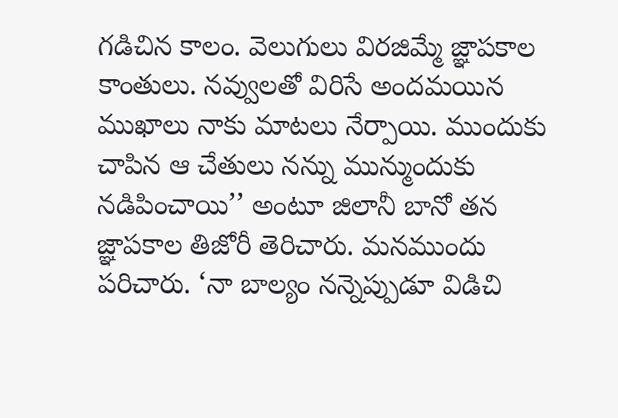గడిచిన కాలం. వెలుగులు విరజిమ్మే జ్ఞాపకాల కాంతులు. నవ్వులతో విరిసే అందమయిన ముఖాలు నాకు మాటలు నేర్పాయి. ముందుకు చాపిన ఆ చేతులు నన్ను మున్ముందుకు నడిపించాయి’’ అంటూ జిలానీ బానో తన జ్ఞాపకాల తిజోరీ తెరిచారు. మనముందు పరిచారు. ‘నా బాల్యం నన్నెప్పుడూ విడిచి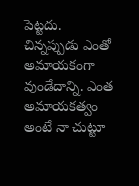పెట్టదు. చిన్నప్పుడు ఎంతో అమాయకంగా వుండేదాన్ని. ఎంత అమాయకత్వం అంటే నా చుట్టూ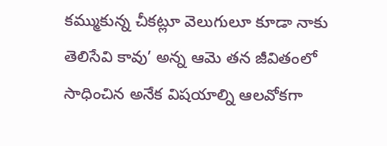కమ్ముకున్న చీకట్లూ వెలుగులూ కూడా నాకు తెలిసేవి కావు’ అన్న ఆమె తన జీవితంలో సాధించిన అనేక విషయాల్ని ఆలవోకగా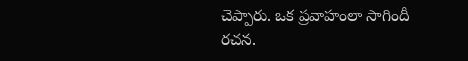చెప్పారు. ఒక ప్రవాహంలా సాగిందీ రచన.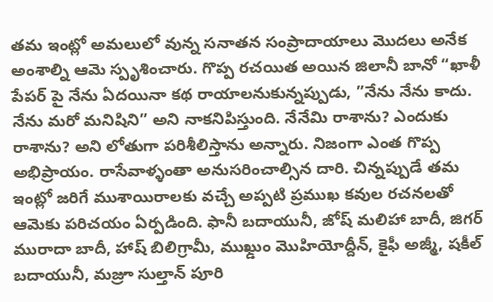తమ ఇంట్లో అమలులో వున్న సనాతన సంప్రాదాయాలు మొదలు అనేక అంశాల్ని ఆమె స్పృశించారు. గొప్ప రచయిత అయిన జిలానీ బానో “ఖాళీ పేపర్ పై నేను ఏదయినా కథ రాయాలనుకున్నప్పుడు, ”నేను నేను కాదు. నేను మరో మనిషిని” అని నాకనిపిస్తుంది. నేనేమి రాశాను? ఎందుకు రాశాను? అని లోతుగా పరిశీలిస్తాను అన్నారు. నిజంగా ఎంత గొప్ప అభిప్రాయం. రాసేవాళ్ళంతా అనుసరించాల్సిన దారి. చిన్నప్పుడే తమ ఇంట్లో జరిగే ముశాయిరాలకు వచ్చే అప్పటి ప్రముఖ కవుల రచనలతో ఆమెకు పరిచయం ఏర్పడింది. ఫానీ బదాయునీ, జోష్ మలిహా బాదీ, జిగర్ మురాదా బాదీ, హాష్ బిలిగ్రామీ, ముఖ్డుం మొహియోద్దీన్, కైఫీ అజ్మీ, షకీల్ బదాయునీ, మజ్రూ సుల్తాన్ పూరి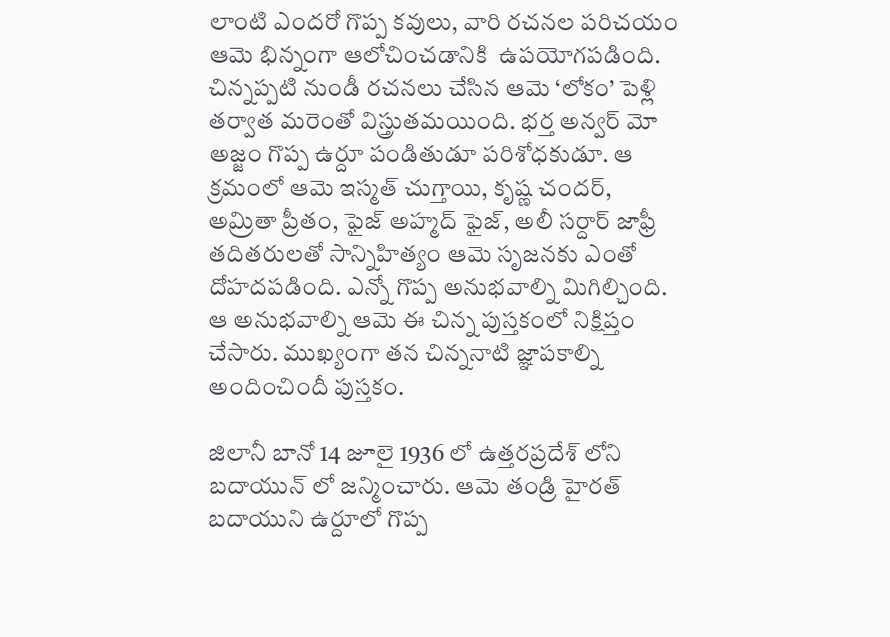లాంటి ఎందరో గొప్ప కవులు, వారి రచనల పరిచయం ఆమె భిన్నంగా ఆలోచించడానికి  ఉపయోగపడింది. చిన్నప్పటి నుండీ రచనలు చేసిన ఆమె ‘లోకం’ పెళ్లి తర్వాత మరెంతో విస్త్రుతమయింది. భర్త అన్వర్ మో అజ్జం గొప్ప ఉర్దూ పండితుడూ పరిశోధకుడూ. ఆ క్రమంలో ఆమె ఇస్మత్ చుగ్తాయి, కృష్ణ చందర్, అమ్రితా ప్రీతం, ఫైజ్ అహ్మద్ ఫైజ్, అలీ సర్దార్ జాఫ్రీ తదితరులతో సాన్నిహిత్యం ఆమె సృజనకు ఎంతో దోహదపడింది. ఎన్నో గొప్ప అనుభవాల్ని మిగిల్చింది. ఆ అనుభవాల్ని ఆమె ఈ చిన్న పుస్తకంలో నిక్షిప్తం చేసారు. ముఖ్యంగా తన చిన్ననాటి జ్ఞాపకాల్ని అందించిందీ పుస్తకం.

జిలానీ బానో 14 జూలై 1936 లో ఉత్తరప్రదేశ్ లోని బదాయున్ లో జన్మించారు. ఆమె తండ్రి హైరత్ బదాయుని ఉర్దూలో గొప్ప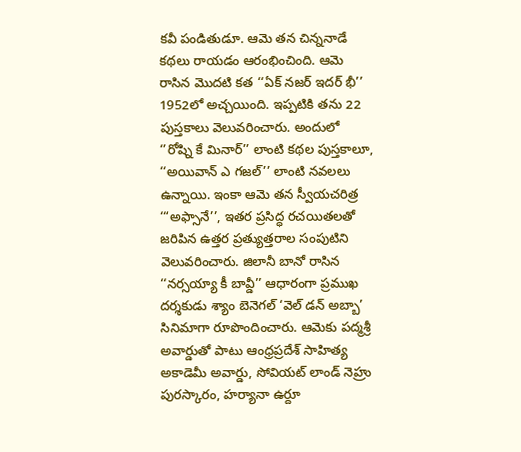కవీ పండితుడూ. ఆమె తన చిన్ననాడే కథలు రాయడం ఆరంభించింది. ఆమె రాసిన మొదటి కత ‘‘ఏక్ నజర్ ఇదర్ భీ’’ 1952లో అచ్చయింది. ఇప్పటికి తను 22 పుస్తకాలు వెలువరించారు. అందులో ‘’రోష్ని కే మినార్’’ లాంటి కథల పుస్తకాలూ, ‘‘అయివాన్ ఎ గజల్’’ లాంటి నవలలు ఉన్నాయి. ఇంకా ఆమె తన స్వీయచరిత్ర ‘“అఫ్సానే’’, ఇతర ప్రసిద్ధ రచయితలతో జరిపిన ఉత్తర ప్రత్యుత్తరాల సంపుటిని వెలువరించారు. జిలానీ బానో రాసిన ‘‘నర్సయ్యా కీ బావ్డీ’’ ఆధారంగా ప్రముఖ దర్శకుడు శ్యాం బెనెగల్ ‘వెల్ డన్ అబ్బా’ సినిమాగా రూపొందించారు. ఆమెకు పద్మశ్రీ అవార్డుతో పాటు ఆంధ్రప్రదేశ్ సాహిత్య అకాడెమీ అవార్డు, సోవియట్ లాండ్ నెహ్రు పురస్కారం, హర్యానా ఉర్దూ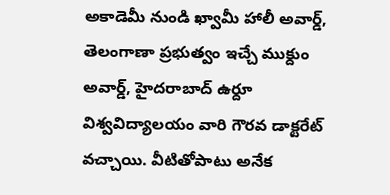అకాడెమీ నుండి ఖ్వామీ హాలీ అవార్డ్, తెలంగాణా ప్రభుత్వం ఇచ్చే ముక్దుం అవార్డ్, హైదరాబాద్ ఉర్దూ విశ్వవిద్యాలయం వారి గౌరవ డాక్టరేట్ వచ్చాయి. వీటితోపాటు అనేక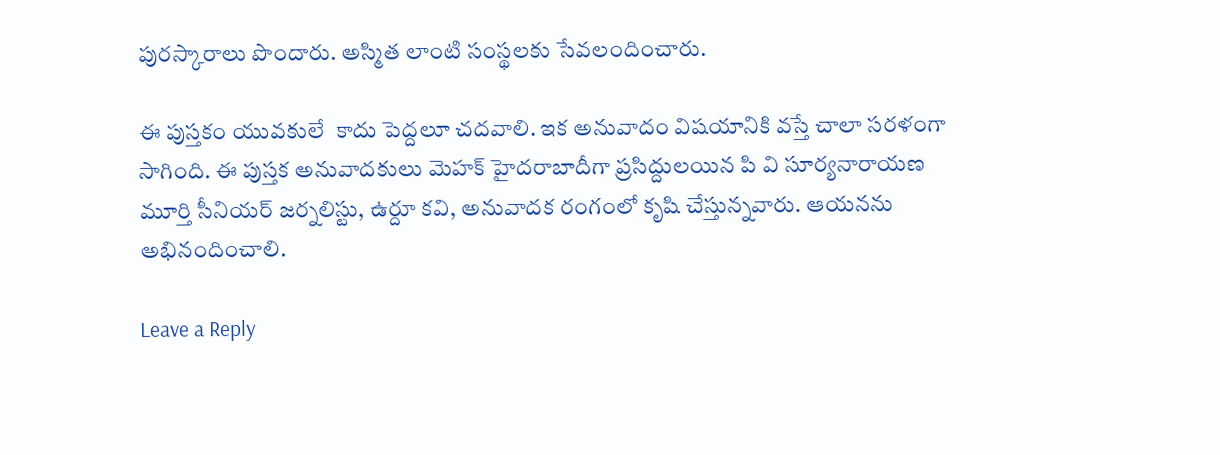పురస్కారాలు పొందారు. అస్మిత లాంటి సంస్థలకు సేవలందించారు.

ఈ పుస్తకం యువకులే  కాదు పెద్దలూ చదవాలి. ఇక అనువాదం విషయానికి వస్తే చాలా సరళంగా సాగింది. ఈ పుస్తక అనువాదకులు మెహక్ హైదరాబాదీగా ప్రసిద్దులయిన పి వి సూర్యనారాయణ మూర్తి సీనియర్ జర్నలిస్టు, ఉర్దూ కవి, అనువాదక రంగంలో కృషి చేస్తున్నవారు. ఆయనను అభినందించాలి.

Leave a Reply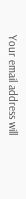Your email address will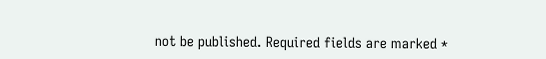not be published. Required fields are marked *